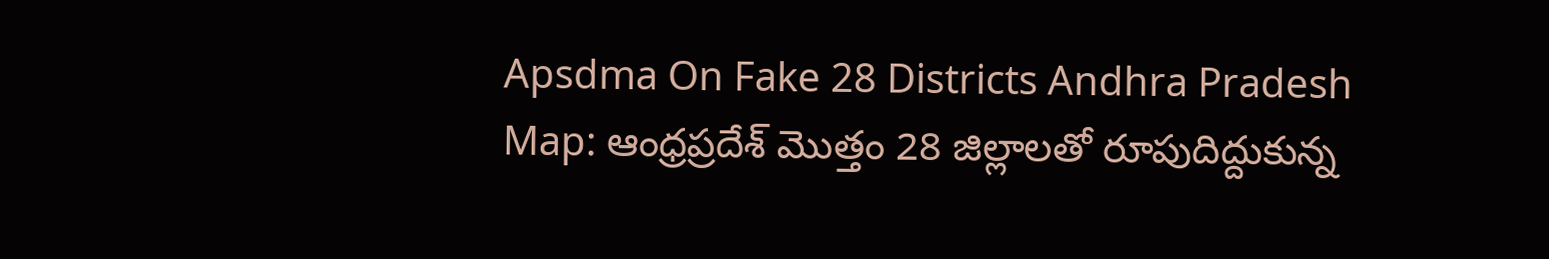Apsdma On Fake 28 Districts Andhra Pradesh Map: ఆంధ్రప్రదేశ్ మొత్తం 28 జిల్లాలతో రూపుదిద్దుకున్న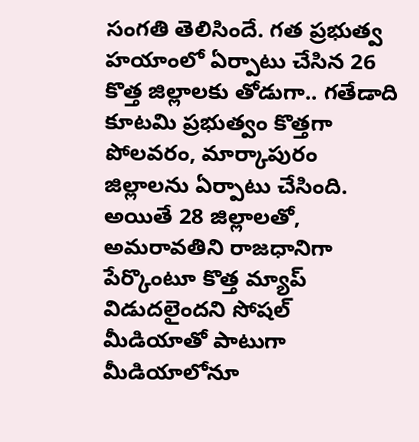సంగతి తెలిసిందే. గత ప్రభుత్వ హయాంలో ఏర్పాటు చేసిన 26 కొత్త జిల్లాలకు తోడుగా.. గతేడాది కూటమి ప్రభుత్వం కొత్తగా పోలవరం, మార్కాపురం జిల్లాలను ఏర్పాటు చేసింది. అయితే 28 జిల్లాలతో, అమరావతిని రాజధానిగా పేర్కొంటూ కొత్త మ్యాప్ విడుదలైందని సోషల్ మీడియాతో పాటుగా మీడియాలోనూ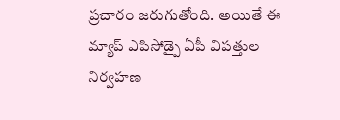ప్రచారం జరుగుతోంది. అయితే ఈ మ్యాప్ ఎపిసోడ్పై ఏపీ విపత్తుల నిర్వహణ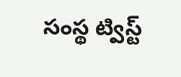సంస్థ ట్విస్ట్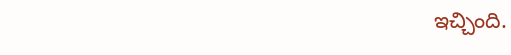ఇచ్చింది.